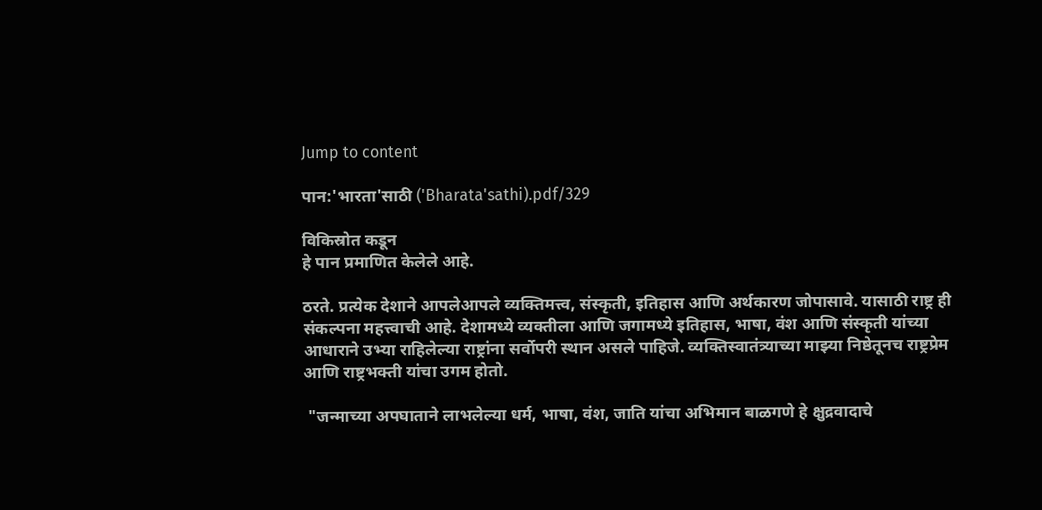Jump to content

पान:'भारता'साठी ('Bharata'sathi).pdf/329

विकिस्रोत कडून
हे पान प्रमाणित केलेले आहे.

ठरते. प्रत्येक देशाने आपलेआपले व्यक्तिमत्त्व, संस्कृती, इतिहास आणि अर्थकारण जोपासावे. यासाठी राष्ट्र ही संकल्पना महत्त्वाची आहे. देशामध्ये व्यक्तीला आणि जगामध्ये इतिहास, भाषा, वंश आणि संस्कृती यांच्या आधाराने उभ्या राहिलेल्या राष्ट्रांना सर्वोपरी स्थान असले पाहिजे. व्यक्तिस्वातंत्र्याच्या माझ्या निष्ठेतूनच राष्ट्रप्रेम आणि राष्ट्रभक्ती यांचा उगम होतो.

 "जन्माच्या अपघाताने लाभलेल्या धर्म, भाषा, वंश, जाति यांचा अभिमान बाळगणे हे क्षुद्रवादाचे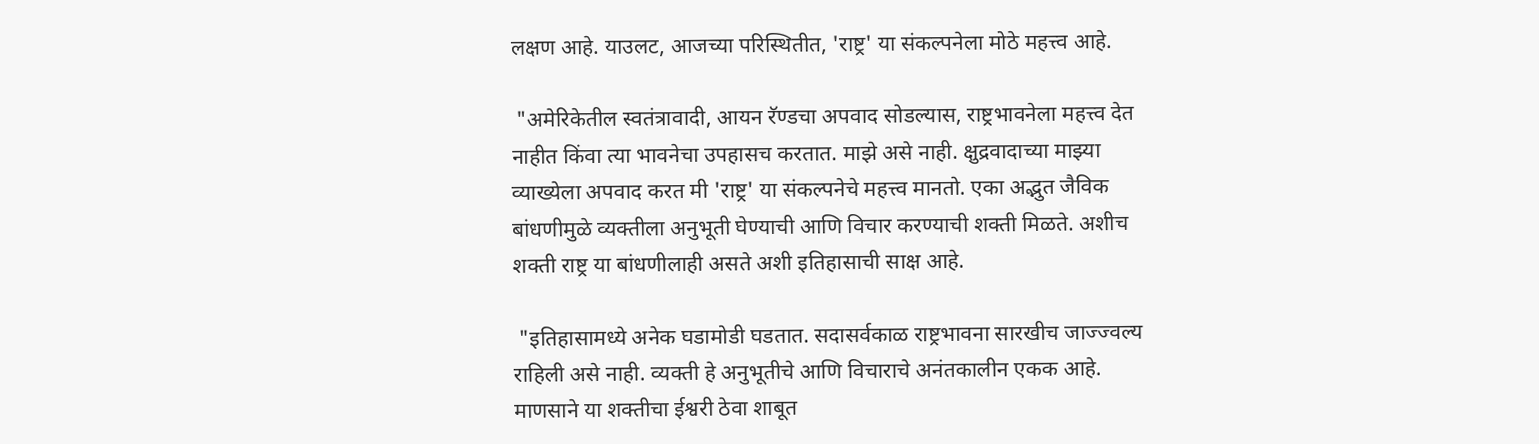लक्षण आहे. याउलट, आजच्या परिस्थितीत, 'राष्ट्र' या संकल्पनेला मोठे महत्त्व आहे.

 "अमेरिकेतील स्वतंत्रावादी, आयन रॅण्डचा अपवाद सोडल्यास, राष्ट्रभावनेला महत्त्व देत नाहीत किंवा त्या भावनेचा उपहासच करतात. माझे असे नाही. क्षुद्रवादाच्या माझ्या व्याख्येला अपवाद करत मी 'राष्ट्र' या संकल्पनेचे महत्त्व मानतो. एका अद्भुत जैविक बांधणीमुळे व्यक्तीला अनुभूती घेण्याची आणि विचार करण्याची शक्ती मिळते. अशीच शक्ती राष्ट्र या बांधणीलाही असते अशी इतिहासाची साक्ष आहे.

 "इतिहासामध्ये अनेक घडामोडी घडतात. सदासर्वकाळ राष्ट्रभावना सारखीच जाज्ज्वल्य राहिली असे नाही. व्यक्ती हे अनुभूतीचे आणि विचाराचे अनंतकालीन एकक आहे. माणसाने या शक्तीचा ईश्वरी ठेवा शाबूत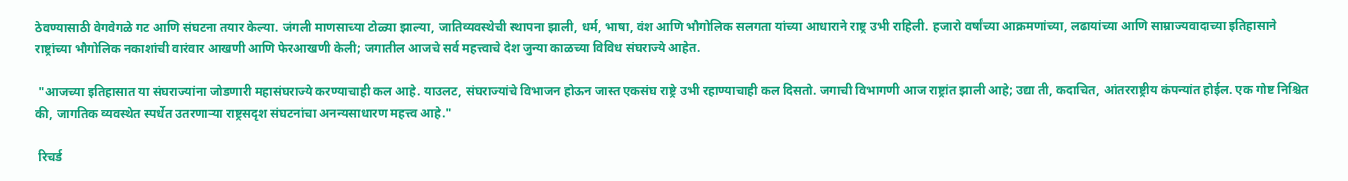ठेवण्यासाठी वेगवेगळे गट आणि संघटना तयार केल्या. जंगली माणसाच्या टोळ्या झाल्या, जातिव्यवस्थेची स्थापना झाली, धर्म, भाषा, वंश आणि भौगोलिक सलगता यांच्या आधाराने राष्ट्र उभी राहिली. हजारो वर्षांच्या आक्रमणांच्या, लढायांच्या आणि साम्राज्यवादाच्या इतिहासाने राष्ट्रांच्या भौगोलिक नकाशांची वारंवार आखणी आणि फेरआखणी केली; जगातील आजचे सर्व महत्त्वाचे देश जुन्या काळच्या विविध संघराज्ये आहेत.

 "आजच्या इतिहासात या संघराज्यांना जोडणारी महासंघराज्ये करण्याचाही कल आहे. याउलट, संघराज्यांचे विभाजन होऊन जास्त एकसंघ राष्ट्रे उभी रहाण्याचाही कल दिसतो. जगाची विभागणी आज राष्ट्रांत झाली आहे; उद्या ती, कदाचित, आंतरराष्ट्रीय कंपन्यांत होईल. एक गोष्ट निश्चित की, जागतिक व्यवस्थेत स्पर्धेत उतरणाऱ्या राष्ट्रसदृश संघटनांचा अनन्यसाधारण महत्त्व आहे."

 रिचर्ड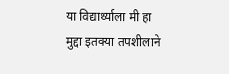या विद्यार्थ्याला मी हा मुद्दा इतक्या तपशीलाने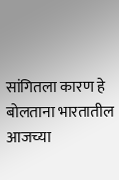सांगितला कारण हे बोलताना भारतातील आजच्या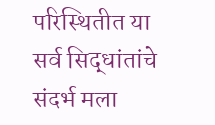परिस्थितीत या सर्व सिद्धांतांचे संदर्भ मला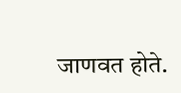जाणवत होते.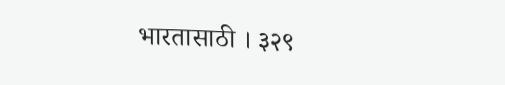भारतासाठी । ३२९